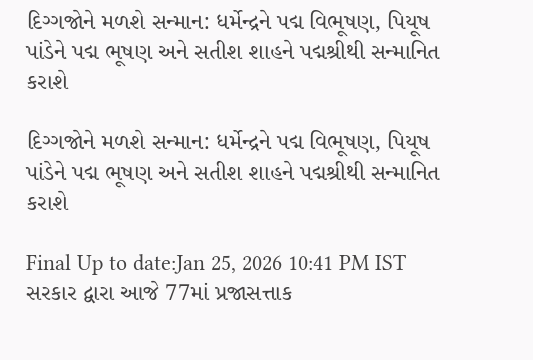દિગ્ગજોને મળશે સન્માન: ધર્મેન્દ્રને પદ્મ વિભૂષણ, પિયૂષ પાંડેને પદ્મ ભૂષણ અને સતીશ શાહને પદ્મશ્રીથી સન્માનિત કરાશે

દિગ્ગજોને મળશે સન્માન: ધર્મેન્દ્રને પદ્મ વિભૂષણ, પિયૂષ પાંડેને પદ્મ ભૂષણ અને સતીશ શાહને પદ્મશ્રીથી સન્માનિત કરાશે

Final Up to date:Jan 25, 2026 10:41 PM IST સરકાર દ્વારા આજે 77માં પ્રજાસત્તાક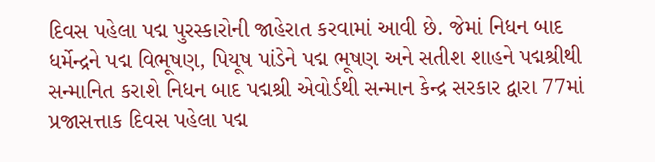દિવસ પહેલા પદ્મ પુરસ્કારોની જાહેરાત કરવામાં આવી છે. જેમાં નિધન બાદ ધર્મેન્દ્રને પદ્મ વિભૂષણ, પિયૂષ પાંડેને પદ્મ ભૂષણ અને સતીશ શાહને પદ્મશ્રીથી સન્માનિત કરાશે નિધન બાદ પદ્મશ્રી એવોર્ડથી સન્માન કેન્દ્ર સરકાર દ્વારા 77માં પ્રજાસત્તાક દિવસ પહેલા પદ્મ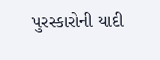પુરસ્કારોની યાદી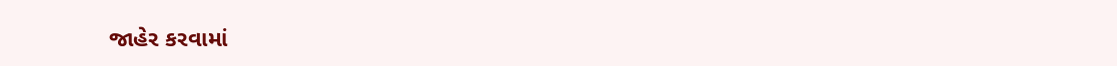જાહેર કરવામાં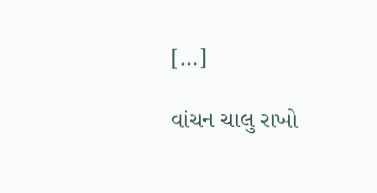[…]

વાંચન ચાલુ રાખો